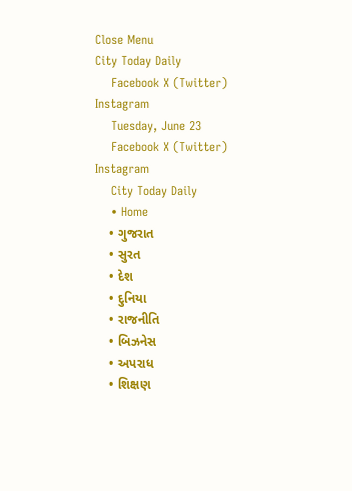Close Menu
City Today Daily
    Facebook X (Twitter) Instagram
    Tuesday, June 23
    Facebook X (Twitter) Instagram
    City Today Daily
    • Home
    • ગુજરાત
    • સુરત
    • દેશ
    • દુનિયા
    • રાજનીતિ
    • બિઝનેસ
    • અપરાધ
    • શિક્ષણ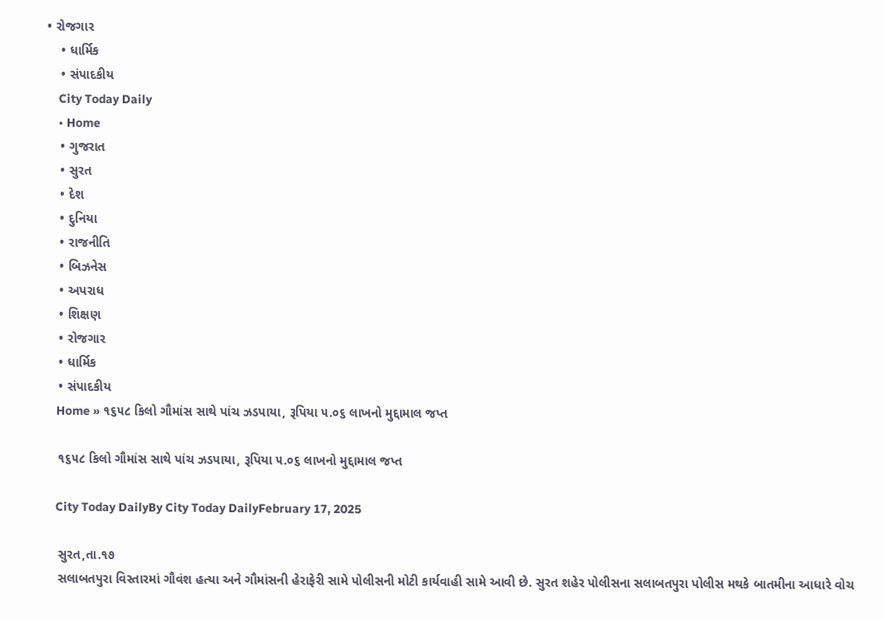• રોજગાર
    • ધાર્મિક
    • સંપાદકીય
    City Today Daily
    • Home
    • ગુજરાત
    • સુરત
    • દેશ
    • દુનિયા
    • રાજનીતિ
    • બિઝનેસ
    • અપરાધ
    • શિક્ષણ
    • રોજગાર
    • ધાર્મિક
    • સંપાદકીય
    Home » ૧૬૫૮ કિલો ગૌમાંસ સાથે પાંચ ઝડપાયા, રૂપિયા ૫.૦૬ લાખનો મુદ્દામાલ જપ્ત

    ૧૬૫૮ કિલો ગૌમાંસ સાથે પાંચ ઝડપાયા, રૂપિયા ૫.૦૬ લાખનો મુદ્દામાલ જપ્ત

    City Today DailyBy City Today DailyFebruary 17, 2025

    સુરત,તા.૧૭
    સલાબતપુરા વિસ્તારમાં ગૌવંશ હત્યા અને ગૌમાંસની હેરાફેરી સામે પોલીસની મોટી કાર્યવાહી સામે આવી છે. સુરત શહેર પોલીસના સલાબતપુરા પોલીસ મથકે બાતમીના આધારે વોચ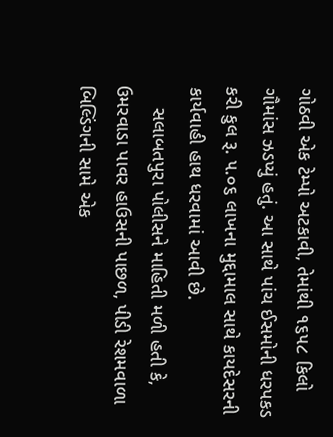ગોઠવી એક ટેમ્પો અટકાવી, તેમાંથી ૧૬૫૮ કિલો ગૌમાંસ ઝડપ્યું હતું. આ સાથે પાંચ ઈસમોની ધરપકડ કરી કુલ રૂ. ૫.૦૬ લાખના મુદ્દામાલ સાથે કાયદેસરની કાર્યવાહી હાથ ધરવામાં આવી છે.
    સલાબતપુરા પોલીસને માહિતી મળી હતી કે, ઉમરવાડા પાવર હાઉસની પાછળ, પીડી રેશમવાળા બિલ્ડિંગની સામે એક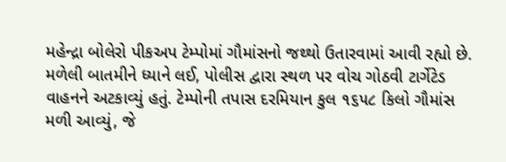મહેન્દ્રા બોલેરો પીકઅપ ટેમ્પોમાં ગૌમાંસનો જથ્થો ઉતારવામાં આવી રહ્યો છે. મળેલી બાતમીને ધ્યાને લઈ, પોલીસ દ્વારા સ્થળ પર વોચ ગોઠવી ટાર્ગેટેડ વાહનને અટકાવ્યું હતું. ટેમ્પોની તપાસ દરમિયાન કુલ ૧૬૫૮ કિલો ગૌમાંસ મળી આવ્યું, જે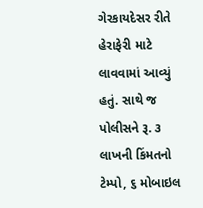ગેરકાયદેસર રીતે હેરાફેરી માટે લાવવામાં આવ્યું હતું. સાથે જ પોલીસને રૂ. ૩ લાખની કિંમતનો ટેમ્પો, ૬ મોબાઇલ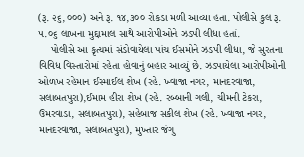(રૂ. ૨૬,૦૦૦) અને રૂ. ૧૪,૩૦૦ રોકડા મળી આવ્યા હતા. પોલીસે કુલ રૂ. ૫.૦૬ લાખના મુદ્દામાલ સાથે આરોપીઓને ઝડપી લીધા હતાં.
    પોલીસે આ કૃત્યમાં સંડોવાયેલા પાંચ ઈસમોને ઝડપી લીધા, જે સુરતના વિવિધ વિસ્તારોમાં રહેતા હોવાનું બહાર આવ્યું છે. ઝડપાયેલા આરોપીઓની ઓળખ રહેમાન ઈસ્માઈલ શેખ (રહે. ખ્વાજા નગર, માનદરવાજા, સલાબતપુરા),ઈમામ હીરા શેખ (રહે. રબ્બાની ગલી, ચીમની ટેકરા, ઉમરવાડા, સલાબતપુરા), સહેબાજ સકીલ શેખ (રહે. ખ્વાજા નગર, માનદરવાજા, સલાબતપુરા), મુખ્તાર જંગુ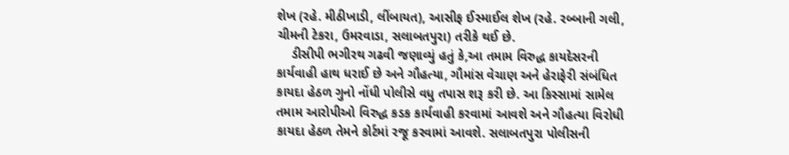શેખ (રહે. મીઠીખાડી, લીંબાયત), આસીફ ઈસ્માઈલ શેખ (રહે. રબ્બાની ગલી, ચીમની ટેકરા, ઉમરવાડા, સલાબતપુરા) તરીકે થઈ છે.
    ડીસીપી ભગીરથ ગઢવી જણાવ્યું હતું કે,આ તમામ વિરુદ્ધ કાયદેસરની કાર્યવાહી હાથ ધરાઈ છે અને ગૌહત્યા, ગૌમાંસ વેચાણ અને હેરાફેરી સંબંધિત કાયદા હેઠળ ગુનો નોંધી પોલીસે વધુ તપાસ શરૂ કરી છે. આ કિસ્સામાં સામેલ તમામ આરોપીઓ વિરુદ્ધ કડક કાર્યવાહી કરવામાં આવશે અને ગૌહત્યા વિરોધી કાયદા હેઠળ તેમને કોર્ટમાં રજૂ કરવામાં આવશે. સલાબતપુરા પોલીસની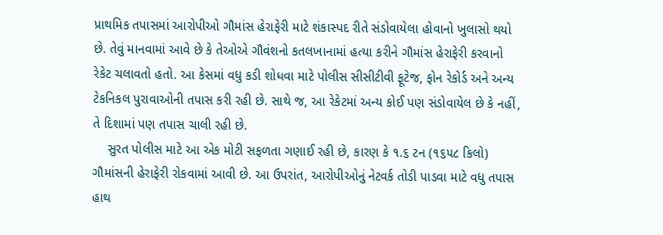પ્રાથમિક તપાસમાં આરોપીઓ ગૌમાંસ હેરાફેરી માટે શંકાસ્પદ રીતે સંડોવાયેલા હોવાનો ખુલાસો થયો છે. તેવું માનવામાં આવે છે કે તેઓએ ગૌવંશનો કતલખાનામાં હત્યા કરીને ગૌમાંસ હેરાફેરી કરવાનો રેકેટ ચલાવતો હતો. આ કેસમાં વધુ કડી શોધવા માટે પોલીસ સીસીટીવી ફૂટેજ, ફોન રેકોર્ડ અને અન્ય ટેકનિકલ પુરાવાઓની તપાસ કરી રહી છે. સાથે જ, આ રેકેટમાં અન્ય કોઈ પણ સંડોવાયેલ છે કે નહીં, તે દિશામાં પણ તપાસ ચાલી રહી છે.
    સુરત પોલીસ માટે આ એક મોટી સફળતા ગણાઈ રહી છે, કારણ કે ૧.૬ ટન (૧૬૫૮ કિલો) ગૌમાંસની હેરાફેરી રોકવામાં આવી છે. આ ઉપરાંત, આરોપીઓનું નેટવર્ક તોડી પાડવા માટે વધુ તપાસ હાથ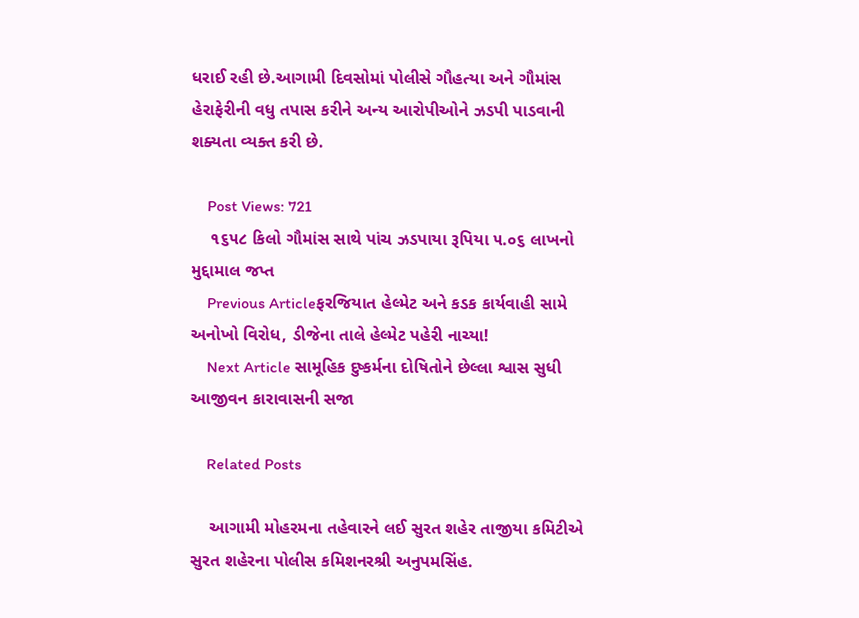ધરાઈ રહી છે.આગામી દિવસોમાં પોલીસે ગૌહત્યા અને ગૌમાંસ હેરાફેરીની વધુ તપાસ કરીને અન્ય આરોપીઓને ઝડપી પાડવાની શક્યતા વ્યક્ત કરી છે.

    Post Views: 721
    ૧૬૫૮ કિલો ગૌમાંસ સાથે પાંચ ઝડપાયા રૂપિયા ૫.૦૬ લાખનો મુદ્દામાલ જપ્ત
    Previous Articleફરજિયાત હેલ્મેટ અને કડક કાર્યવાહી સામે અનોખો વિરોધ, ડીજેના તાલે હેલ્મેટ પહેરી નાચ્યા!
    Next Article સામૂહિક દુષ્કર્મના દોષિતોને છેલ્લા શ્વાસ સુધી આજીવન કારાવાસની સજા

    Related Posts

    આગામી મોહરમના તહેવારને લઈ સુરત શહેર તાજીયા કમિટીએ સુરત શહેરના પોલીસ કમિશનરશ્રી અનુપમસિંહ.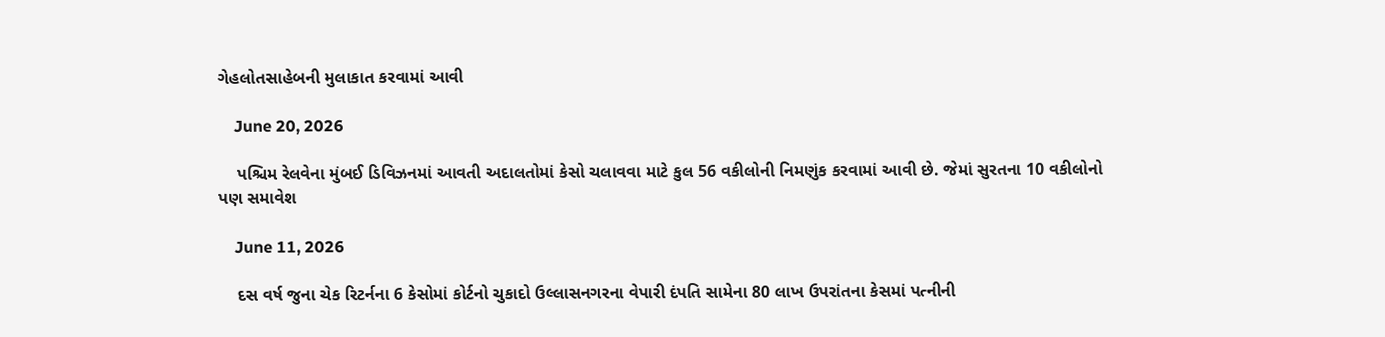ગેહલોતસાહેબની મુલાકાત કરવામાં આવી

    June 20, 2026

    પશ્ચિમ રેલવેના મુંબઈ ડિવિઝનમાં આવતી અદાલતોમાં કેસો ચલાવવા માટે કુલ 56 વકીલોની નિમણુંક કરવામાં આવી છે. જેમાં સુરતના 10 વકીલોનો પણ સમાવેશ

    June 11, 2026

    દસ વર્ષ જુના ચેક રિટર્નના 6 કેસોમાં કોર્ટનો ચુકાદો ઉલ્લાસનગરના વેપારી દંપતિ સામેના 80 લાખ ઉપરાંતના કેસમાં પત્નીની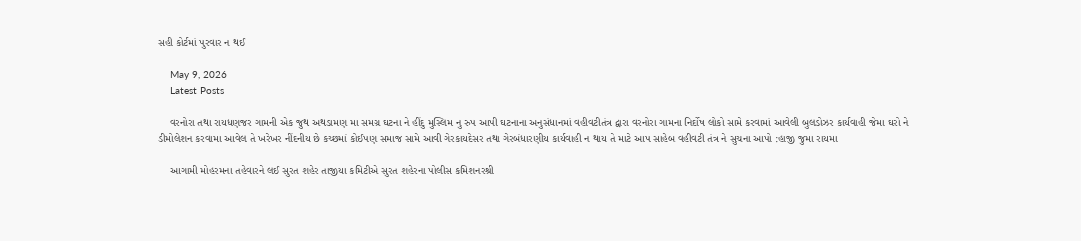સહી કોર્ટમાં પુરવાર ન થઈ

    May 9, 2026
    Latest Posts

    વરનોરા તથા રાયધણજર ગામની એક જુથ અથડામણ મા સમગ્ર ઘટના ને હીંદુ મુસ્લિમ નુ રુપ આપી ઘટનાના અનુસંધાનમાં વહીવટીતંત્ર દ્વારા વરનોરા ગામના નિર્દોષ લોકો સામે કરવામાં આવેલી બુલડોઝર કાર્યવાહી જેમા ઘરો ને ડીમોલેશન કરવામા આવેલ તે ખરેખર નીંદનીય છે કચ્છમાં કોઈપણ સમાજ સામે આવી ગેરકાયદેસર તથા ગેરબંધારણીય કાર્યવાહી ન થાય તે માટે આપ સાહેબ વહીવટી તંત્ર ને સુચના આપો :હાજી જુમા રાયમા

    આગામી મોહરમના તહેવારને લઈ સુરત શહેર તાજીયા કમિટીએ સુરત શહેરના પોલીસ કમિશનરશ્રી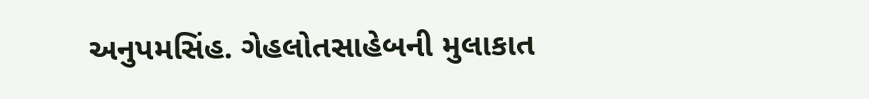અનુપમસિંહ. ગેહલોતસાહેબની મુલાકાત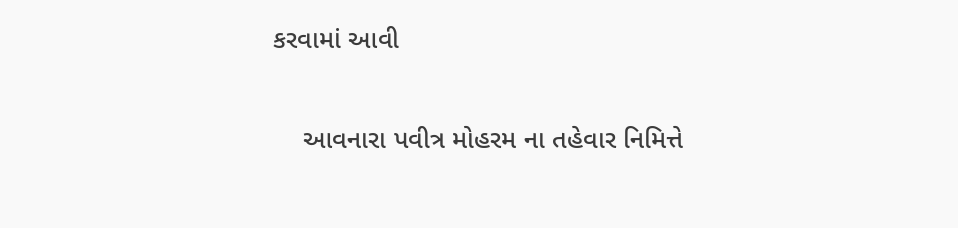કરવામાં આવી

    આવનારા પવીત્ર મોહરમ ના તહેવાર નિમિત્તે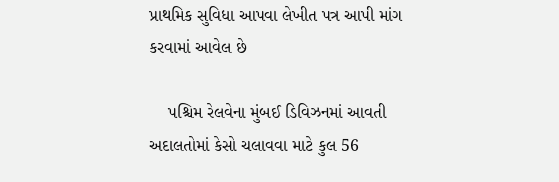પ્રાથમિક સુવિધા આપવા લેખીત પત્ર આપી માંગ કરવામાં આવેલ છે

    પશ્ચિમ રેલવેના મુંબઈ ડિવિઝનમાં આવતી અદાલતોમાં કેસો ચલાવવા માટે કુલ 56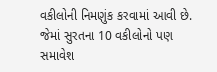વકીલોની નિમણુંક કરવામાં આવી છે. જેમાં સુરતના 10 વકીલોનો પણ સમાવેશ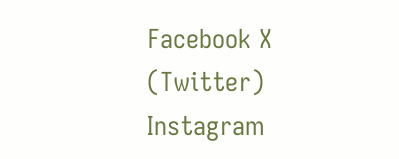Facebook X (Twitter) Instagram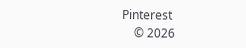Pinterest
    © 2026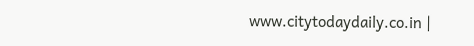www.citytodaydaily.co.in |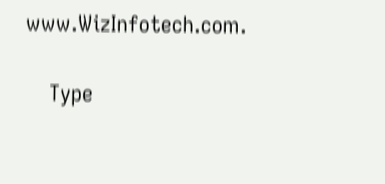www.WizInfotech.com.

    Type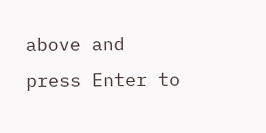above and press Enter to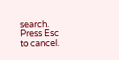search. Press Esc to cancel.